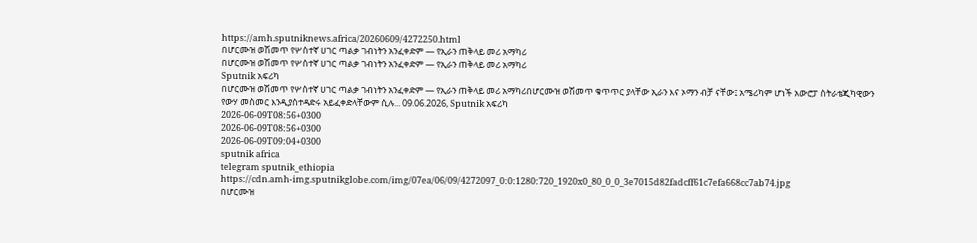https://amh.sputniknews.africa/20260609/4272250.html
በሆርሙዝ ወሽመጥ የሦስተኛ ሀገር ጣልቃ ገብነትን አንፈቀድም — የኢራን ጠቅላይ መሪ አማካሪ
በሆርሙዝ ወሽመጥ የሦስተኛ ሀገር ጣልቃ ገብነትን አንፈቀድም — የኢራን ጠቅላይ መሪ አማካሪ
Sputnik አፍሪካ
በሆርሙዝ ወሽመጥ የሦስተኛ ሀገር ጣልቃ ገብነትን አንፈቀድም — የኢራን ጠቅላይ መሪ አማካሪበሆርሙዝ ወሽመጥ ቁጥጥር ያላቸው ኢራን እና ኦማን ብቻ ናቸው፤ አሜሪካም ሆነች አውሮፓ ስትራቴጂካዊውን የውሃ መስመር እንዲያስተዳድሩ አይፈቀድላቸውም ሲሉ... 09.06.2026, Sputnik አፍሪካ
2026-06-09T08:56+0300
2026-06-09T08:56+0300
2026-06-09T09:04+0300
sputnik africa
telegram sputnik_ethiopia
https://cdn.amh-img.sputnikglobe.com/img/07ea/06/09/4272097_0:0:1280:720_1920x0_80_0_0_3e7015d82fadcff61c7efa668cc7ab74.jpg
በሆርሙዝ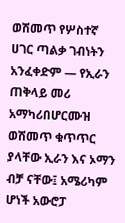ወሽመጥ የሦስተኛ ሀገር ጣልቃ ገብነትን አንፈቀድም — የኢራን ጠቅላይ መሪ አማካሪበሆርሙዝ ወሽመጥ ቁጥጥር ያላቸው ኢራን እና ኦማን ብቻ ናቸው፤ አሜሪካም ሆነች አውሮፓ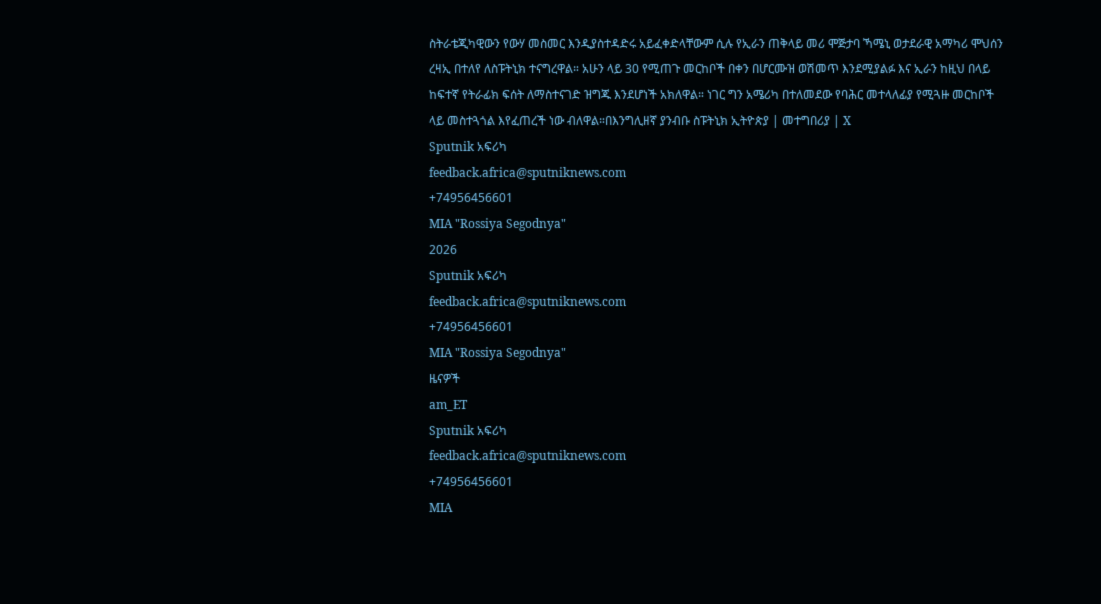ስትራቴጂካዊውን የውሃ መስመር እንዲያስተዳድሩ አይፈቀድላቸውም ሲሉ የኢራን ጠቅላይ መሪ ሞጅታባ ኻሜኒ ወታደራዊ አማካሪ ሞህሰን ረዛኢ በተለየ ለስፑትኒክ ተናግረዋል። አሁን ላይ 30 የሚጠጉ መርከቦች በቀን በሆርሙዝ ወሽመጥ እንደሚያልፉ እና ኢራን ከዚህ በላይ ከፍተኛ የትራፊክ ፍሰት ለማስተናገድ ዝግጁ እንደሆነች አክለዋል። ነገር ግን አሜሪካ በተለመደው የባሕር መተላለፊያ የሚጓዙ መርከቦች ላይ መስተጓጎል እየፈጠረች ነው ብለዋል።በእንግሊዘኛ ያንብቡ ስፑትኒክ ኢትዮጵያ | መተግበሪያ | X
Sputnik አፍሪካ
feedback.africa@sputniknews.com
+74956456601
MIA "Rossiya Segodnya"
2026
Sputnik አፍሪካ
feedback.africa@sputniknews.com
+74956456601
MIA "Rossiya Segodnya"
ዜናዎች
am_ET
Sputnik አፍሪካ
feedback.africa@sputniknews.com
+74956456601
MIA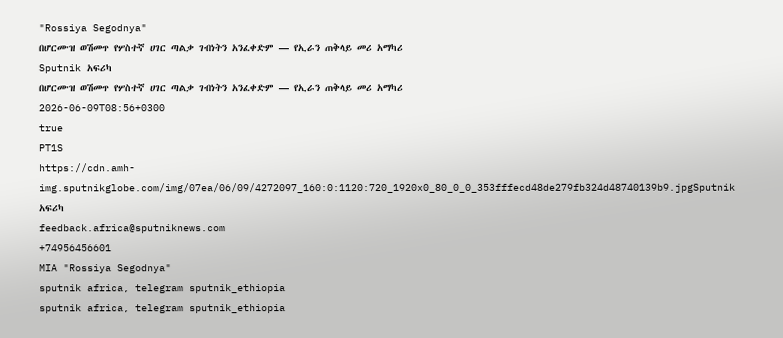"Rossiya Segodnya"
በሆርሙዝ ወሽመጥ የሦስተኛ ሀገር ጣልቃ ገብነትን አንፈቀድም — የኢራን ጠቅላይ መሪ አማካሪ
Sputnik አፍሪካ
በሆርሙዝ ወሽመጥ የሦስተኛ ሀገር ጣልቃ ገብነትን አንፈቀድም — የኢራን ጠቅላይ መሪ አማካሪ
2026-06-09T08:56+0300
true
PT1S
https://cdn.amh-img.sputnikglobe.com/img/07ea/06/09/4272097_160:0:1120:720_1920x0_80_0_0_353fffecd48de279fb324d48740139b9.jpgSputnik አፍሪካ
feedback.africa@sputniknews.com
+74956456601
MIA "Rossiya Segodnya"
sputnik africa, telegram sputnik_ethiopia
sputnik africa, telegram sputnik_ethiopia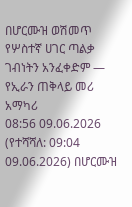በሆርሙዝ ወሽመጥ የሦስተኛ ሀገር ጣልቃ ገብነትን አንፈቀድም — የኢራን ጠቅላይ መሪ አማካሪ
08:56 09.06.2026 (የተሻሻለ: 09:04 09.06.2026) በሆርሙዝ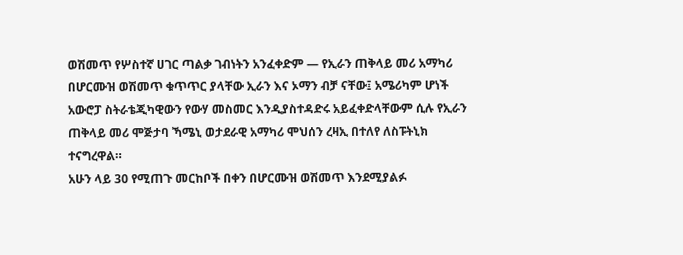ወሽመጥ የሦስተኛ ሀገር ጣልቃ ገብነትን አንፈቀድም — የኢራን ጠቅላይ መሪ አማካሪ
በሆርሙዝ ወሽመጥ ቁጥጥር ያላቸው ኢራን እና ኦማን ብቻ ናቸው፤ አሜሪካም ሆነች አውሮፓ ስትራቴጂካዊውን የውሃ መስመር እንዲያስተዳድሩ አይፈቀድላቸውም ሲሉ የኢራን ጠቅላይ መሪ ሞጅታባ ኻሜኒ ወታደራዊ አማካሪ ሞህሰን ረዛኢ በተለየ ለስፑትኒክ ተናግረዋል።
አሁን ላይ 30 የሚጠጉ መርከቦች በቀን በሆርሙዝ ወሽመጥ እንደሚያልፉ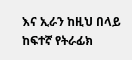እና ኢራን ከዚህ በላይ ከፍተኛ የትራፊክ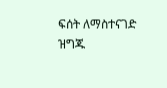ፍሰት ለማስተናገድ ዝግጁ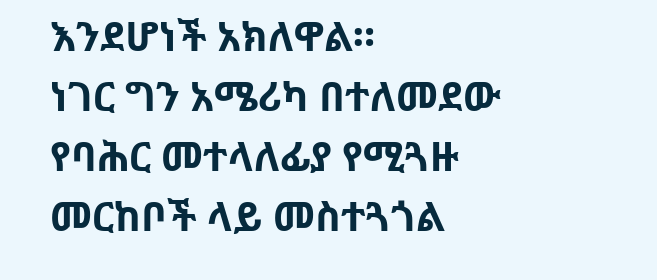እንደሆነች አክለዋል።
ነገር ግን አሜሪካ በተለመደው የባሕር መተላለፊያ የሚጓዙ መርከቦች ላይ መስተጓጎል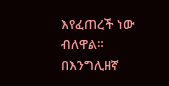እየፈጠረች ነው ብለዋል።
በእንግሊዘኛ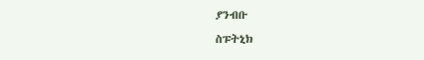ያንብቡ
ስፑትኒክ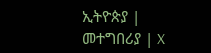ኢትዮጵያ | መተግበሪያ | X